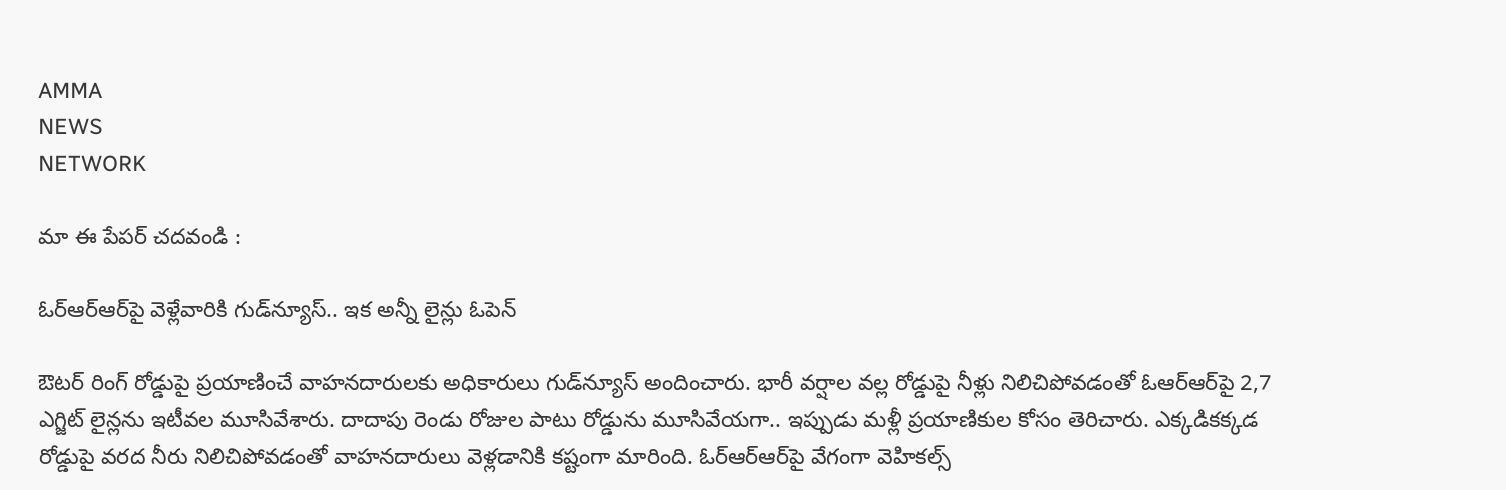AMMA
NEWS
NETWORK

మా ఈ పేపర్ చదవండి :

ఓర్ఆర్ఆర్‌పై వెళ్లేవారికి గుడ్‌న్యూస్.. ఇక అన్నీ లైన్లు ఓపెన్

ఔటర్ రింగ్ రోడ్డుపై ప్రయాణించే వాహనదారులకు అధికారులు గుడ్‌న్యూస్ అందించారు. భారీ వర్షాల వల్ల రోడ్డుపై నీళ్లు నిలిచిపోవడంతో ఓఆర్ఆర్‌పై 2,7 ఎగ్జిట్ లైన్లను ఇటీవల మూసివేశారు. దాదాపు రెండు రోజుల పాటు రోడ్డును మూసివేయగా.. ఇప్పుడు మళ్లీ ప్రయాణికుల కోసం తెరిచారు. ఎక్కడికక్కడ రోడ్డుపై వరద నీరు నిలిచిపోవడంతో వాహనదారులు వెళ్లడానికి కష్టంగా మారింది. ఓర్ఆర్‌ఆర్‌పై వేగంగా వెహికల్స్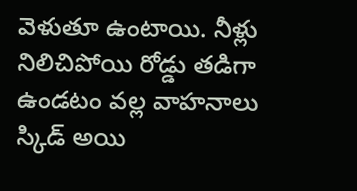వెళుతూ ఉంటాయి. నీళ్లు నిలిచిపోయి రోడ్డు తడిగా ఉండటం వల్ల వాహనాలు స్కిడ్ అయి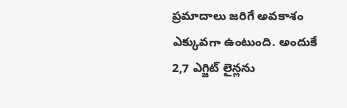ప్రమాదాలు జరిగే అవకాశం ఎక్కువగా ఉంటుంది. అందుకే 2,7 ఎగ్జిట్ లైన్లను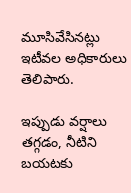మూసివేసినట్లు ఇటీవల అధికారులు తెలిపారు.

ఇప్పుడు వర్షాలు తగ్గడం, నీటిని బయటకు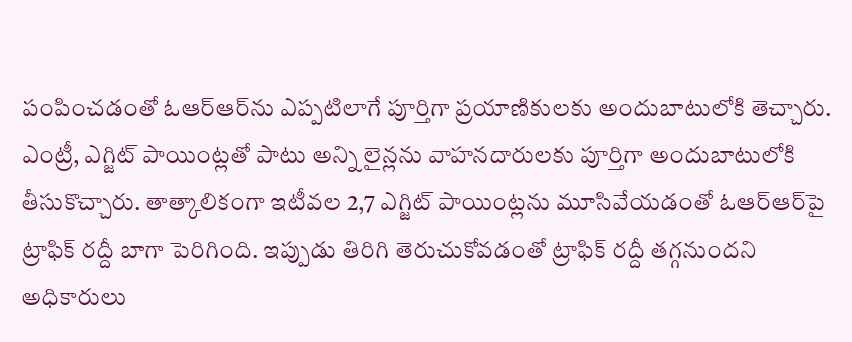పంపించడంతో ఓఆర్ఆర్‌ను ఎప్పటిలాగే పూర్తిగా ప్రయాణికులకు అందుబాటులోకి తెచ్చారు. ఎంట్రీ, ఎగ్జిట్ పాయింట్లతో పాటు అన్ని లైన్లను వాహనదారులకు పూర్తిగా అందుబాటులోకి తీసుకొచ్చారు. తాత్కాలికంగా ఇటీవల 2,7 ఎగ్జిట్ పాయింట్లను మూసివేయడంతో ఓఆర్‌ఆర్‌పై ట్రాఫిక్ రద్దీ బాగా పెరిగింది. ఇప్పుడు తిరిగి తెరుచుకోవడంతో ట్రాఫిక్ రద్దీ తగ్గనుందని అధికారులు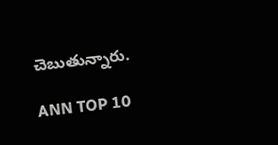చెబుతున్నారు.

ANN TOP 10